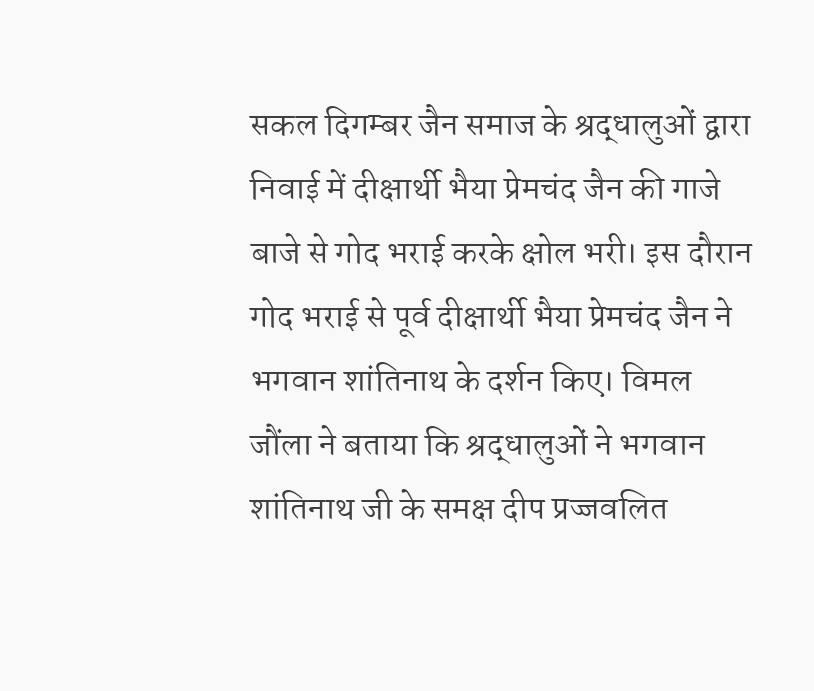सकल दिगम्बर जैन समाज के श्रद्धालुओं द्वारा निवाई में दीक्षार्थी भैया प्रेमचंद जैन की गाजे बाजे से गोद भराई करके क्षोल भरी। इस दौरान गोद भराई से पूर्व दीक्षार्थी भैया प्रेमचंद जैन ने भगवान शांतिनाथ के दर्शन किए। विमल जौंला ने बताया कि श्रद्धालुओं ने भगवान शांतिनाथ जी के समक्ष दीप प्रज्जवलित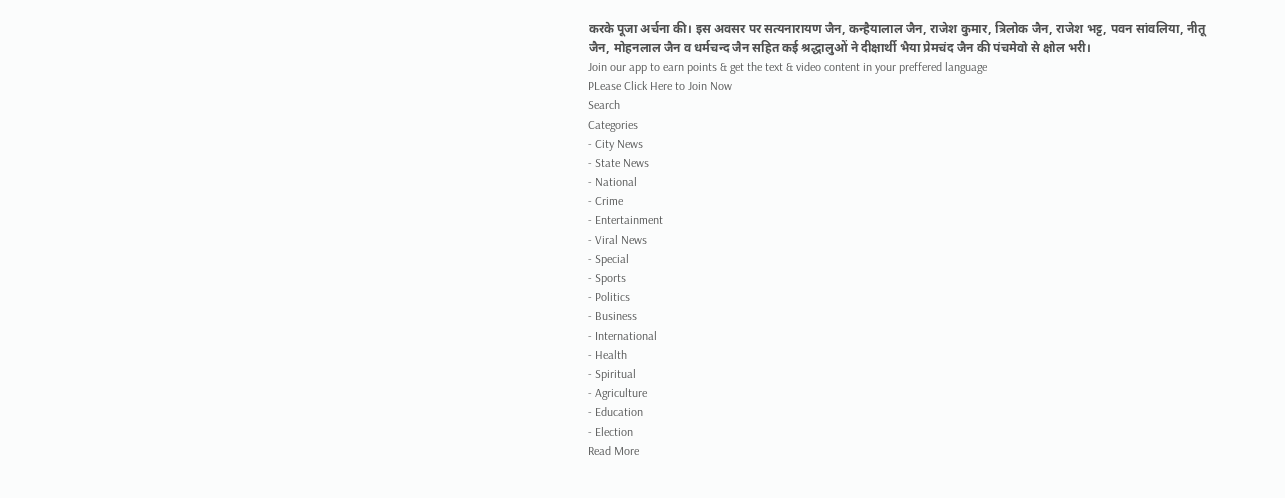करके पूजा अर्चना की। इस अवसर पर सत्यनारायण जैन, कन्हैयालाल जैन, राजेश कुमार, त्रिलोक जैन, राजेश भट्ट, पवन सांवलिया, नीतू जैन, मोहनलाल जैन व धर्मचन्द जैन सहित कई श्रद्धालुओं ने दीक्षार्थी भैया प्रेमचंद जैन की पंचमेवो से क्षोल भरी।
Join our app to earn points & get the text & video content in your preffered language
PLease Click Here to Join Now
Search
Categories
- City News
- State News
- National
- Crime
- Entertainment
- Viral News
- Special
- Sports
- Politics
- Business
- International
- Health
- Spiritual
- Agriculture
- Education
- Election
Read More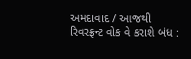અમદાવાદ / આજથી રિવરફ્રન્ટ વોક વે કરાશે બંધ :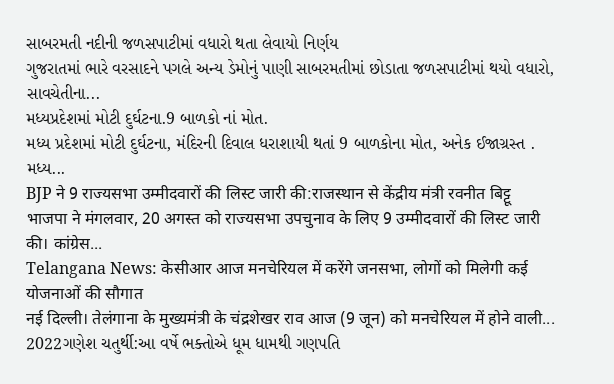સાબરમતી નદીની જળસપાટીમાં વધારો થતા લેવાયો નિર્ણય
ગુજરાતમાં ભારે વરસાદને પગલે અન્ય ડેમોનું પાણી સાબરમતીમાં છોડાતા જળસપાટીમાં થયો વધારો, સાવચેતીના...
મધ્યપ્રદેશમાં મોટી દુર્ઘટના.9 બાળકો નાં મોત.
મધ્ય પ્રદેશમાં મોટી દુર્ઘટના, મંદિરની દિવાલ ધરાશાયી થતાં 9 બાળકોના મોત, અનેક ઈજાગ્રસ્ત .
મધ્ય...
BJP ने 9 राज्यसभा उम्मीदवारों की लिस्ट जारी की:राजस्थान से केंद्रीय मंत्री रवनीत बिट्टू
भाजपा ने मंगलवार, 20 अगस्त को राज्यसभा उपचुनाव के लिए 9 उम्मीदवारों की लिस्ट जारी की। कांग्रेस...
Telangana News: केसीआर आज मनचेरियल में करेंगे जनसभा, लोगों को मिलेगी कई योजनाओं की सौगात
नई दिल्ली। तेलंगाना के मुख्यमंत्री के चंद्रशेखर राव आज (9 जून) को मनचेरियल में होने वाली...
2022ગણેશ ચતુર્થી:આ વર્ષે ભક્તોએ ધૂમ ધામથી ગણપતિ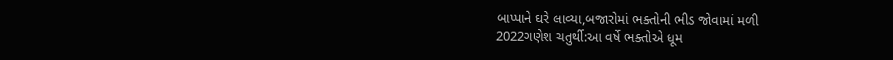બાપ્પાને ઘરે લાવ્યા,બજારોમાં ભક્તોની ભીડ જોવામાં મળી
2022ગણેશ ચતુર્થી:આ વર્ષે ભક્તોએ ધૂમ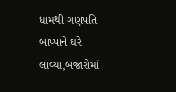ધામથી ગણપતિ બાપ્પાને ઘરે લાવ્યા,બજારોમાં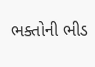ભક્તોની ભીડ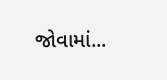જોવામાં...